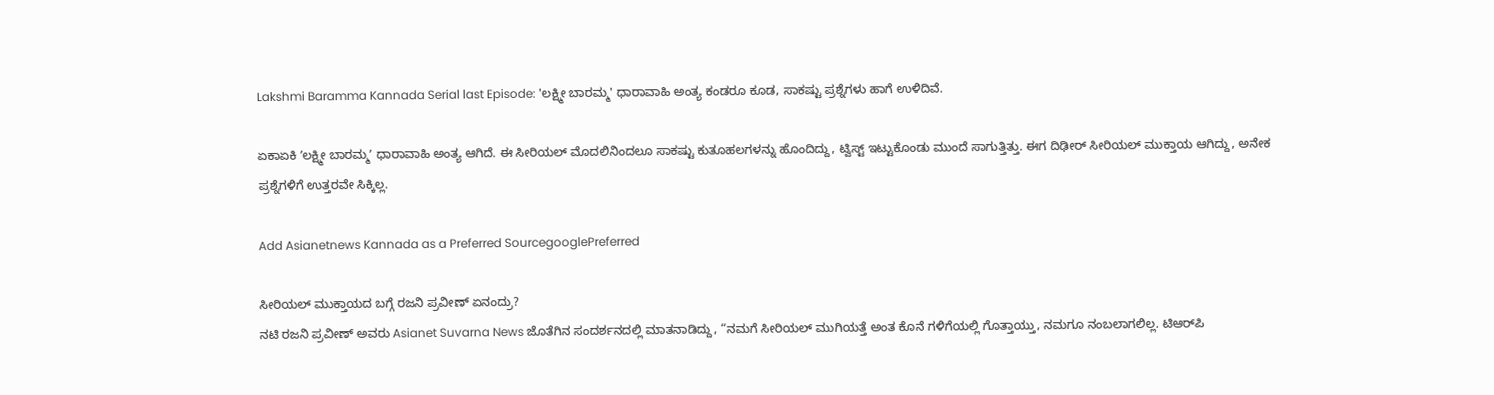Lakshmi Baramma Kannada Serial last Episode: 'ಲಕ್ಷ್ಮೀ ಬಾರಮ್ಮ' ಧಾರಾವಾಹಿ ಅಂತ್ಯ ಕಂಡರೂ ಕೂಡ, ಸಾಕಷ್ಟು ಪ್ರಶ್ನೆಗಳು ಹಾಗೆ ಉಳಿದಿವೆ.

ಏಕಾಏಕಿ ʼಲಕ್ಷ್ಮೀ ಬಾರಮ್ಮʼ ಧಾರಾವಾಹಿ ಅಂತ್ಯ ಆಗಿದೆ. ಈ ಸೀರಿಯಲ್‌ ಮೊದಲಿನಿಂದಲೂ ಸಾಕಷ್ಟು ಕುತೂಹಲಗಳನ್ನು ಹೊಂದಿದ್ದು, ಟ್ವಿಸ್ಟ್‌ ಇಟ್ಟುಕೊಂಡು ಮುಂದೆ ಸಾಗುತ್ತಿತ್ತು. ಈಗ ದಿಢೀರ್‌ ಸೀರಿಯಲ್‌ ಮುಕ್ತಾಯ ಆಗಿದ್ದು, ಅನೇಕ ಪ್ರಶ್ನೆಗಳಿಗೆ ಉತ್ತರವೇ ಸಿಕ್ಕಿಲ್ಲ.

Add Asianetnews Kannada as a Preferred SourcegooglePreferred

ಸೀರಿಯಲ್‌ ಮುಕ್ತಾಯದ ಬಗ್ಗೆ ರಜನಿ ಪ್ರವೀಣ್‌ ಏನಂದ್ರು?
ನಟಿ ರಜನಿ ಪ್ರವೀಣ್‌ ಅವರು Asianet Suvarna News ಜೊತೆಗಿನ ಸಂದರ್ಶನದಲ್ಲಿ ಮಾತನಾಡಿದ್ದು, “ನಮಗೆ ಸೀರಿಯಲ್‌ ಮುಗಿಯತ್ತೆ ಅಂತ ಕೊನೆ ಗಳಿಗೆಯಲ್ಲಿ ಗೊತ್ತಾಯ್ತು, ನಮಗೂ ನಂಬಲಾಗಲಿಲ್ಲ. ಟಿಆರ್‌ಪಿ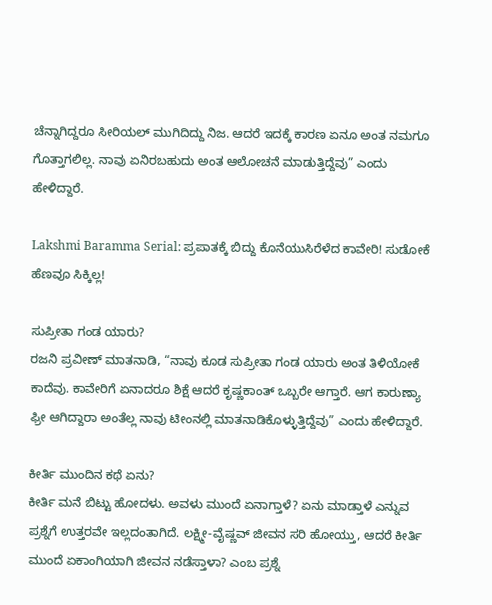ಚೆನ್ನಾಗಿದ್ದರೂ ಸೀರಿಯಲ್‌ ಮುಗಿದಿದ್ದು ನಿಜ. ಆದರೆ ಇದಕ್ಕೆ ಕಾರಣ ಏನೂ ಅಂತ ನಮಗೂ ಗೊತ್ತಾಗಲಿಲ್ಲ. ನಾವು ಏನಿರಬಹುದು ಅಂತ ಆಲೋಚನೆ ಮಾಡುತ್ತಿದ್ದೆವು” ಎಂದು ಹೇಳಿದ್ದಾರೆ.

Lakshmi Baramma Serial: ಪ್ರಪಾತಕ್ಕೆ ಬಿದ್ದು ಕೊನೆಯುಸಿರೆಳೆದ ಕಾವೇರಿ! ಸುಡೋಕೆ ಹೆಣವೂ ಸಿಕ್ಕಿಲ್ಲ!

ಸುಪ್ರೀತಾ ಗಂಡ ಯಾರು?
ರಜನಿ ಪ್ರವೀಣ್‌ ಮಾತನಾಡಿ, “ನಾವು ಕೂಡ ಸುಪ್ರೀತಾ ಗಂಡ ಯಾರು ಅಂತ ತಿಳಿಯೋಕೆ ಕಾದೆವು. ಕಾವೇರಿಗೆ ಏನಾದರೂ ಶಿಕ್ಷೆ ಆದರೆ ಕೃಷ್ಣಕಾಂತ್‌ ಒಬ್ಬರೇ ಆಗ್ತಾರೆ. ಆಗ ಕಾರುಣ್ಯಾ ಫ್ರೀ ಆಗಿದ್ದಾರಾ ಅಂತೆಲ್ಲ ನಾವು ಟೀಂನಲ್ಲಿ ಮಾತನಾಡಿಕೊಳ್ಳುತ್ತಿದ್ದೆವು” ಎಂದು ಹೇಳಿದ್ದಾರೆ.

ಕೀರ್ತಿ ಮುಂದಿನ ಕಥೆ ಏನು?
ಕೀರ್ತಿ ಮನೆ ಬಿಟ್ಟು ಹೋದಳು. ಅವಳು ಮುಂದೆ ಏನಾಗ್ತಾಳೆ? ಏನು ಮಾಡ್ತಾಳೆ ಎನ್ನುವ ಪ್ರಶ್ನೆಗೆ ಉತ್ತರವೇ ಇಲ್ಲದಂತಾಗಿದೆ. ಲಕ್ಷ್ಮೀ-ವೈಷ್ಣವ್‌ ಜೀವನ ಸರಿ ಹೋಯ್ತು, ಆದರೆ ಕೀರ್ತಿ ಮುಂದೆ ಏಕಾಂಗಿಯಾಗಿ ಜೀವನ ನಡೆಸ್ತಾಳಾ? ಎಂಬ ಪ್ರಶ್ನೆ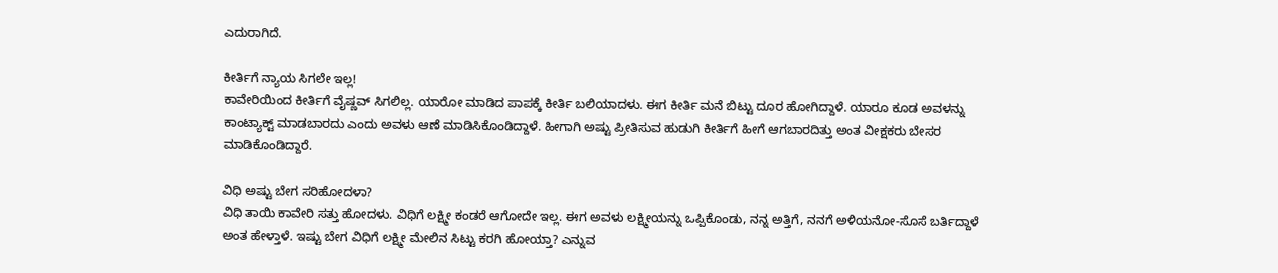ಎದುರಾಗಿದೆ.

ಕೀರ್ತಿಗೆ ನ್ಯಾಯ ಸಿಗಲೇ ಇಲ್ಲ!
ಕಾವೇರಿಯಿಂದ ಕೀರ್ತಿಗೆ ವೈಷ್ಣವ್‌ ಸಿಗಲಿಲ್ಲ. ಯಾರೋ ಮಾಡಿದ ಪಾಪಕ್ಕೆ ಕೀರ್ತಿ ಬಲಿಯಾದಳು. ಈಗ ಕೀರ್ತಿ ಮನೆ ಬಿಟ್ಟು ದೂರ ಹೋಗಿದ್ದಾಳೆ. ಯಾರೂ ಕೂಡ ಅವಳನ್ನು ಕಾಂಟ್ಯಾಕ್ಟ್‌ ಮಾಡಬಾರದು ಎಂದು ಅವಳು ಆಣೆ ಮಾಡಿಸಿಕೊಂಡಿದ್ದಾಳೆ. ಹೀಗಾಗಿ ಅಷ್ಟು ಪ್ರೀತಿಸುವ ಹುಡುಗಿ ಕೀರ್ತಿಗೆ ಹೀಗೆ ಆಗಬಾರದಿತ್ತು ಅಂತ ವೀಕ್ಷಕರು ಬೇಸರ ಮಾಡಿಕೊಂಡಿದ್ದಾರೆ.

ವಿಧಿ ಅಷ್ಟು ಬೇಗ ಸರಿಹೋದಳಾ?
ವಿಧಿ ತಾಯಿ ಕಾವೇರಿ ಸತ್ತು ಹೋದಳು. ವಿಧಿಗೆ ಲಕ್ಷ್ಮೀ ಕಂಡರೆ ಆಗೋದೇ ಇಲ್ಲ. ಈಗ ಅವಳು ಲಕ್ಷ್ಮೀಯನ್ನು ಒಪ್ಪಿಕೊಂಡು, ನನ್ನ ಅತ್ತಿಗೆ, ನನಗೆ ಅಳಿಯನೋ-ಸೊಸೆ ಬರ್ತಿದ್ದಾಳೆ ಅಂತ ಹೇಳ್ತಾಳೆ. ಇಷ್ಟು ಬೇಗ ವಿಧಿಗೆ ಲಕ್ಷ್ಮೀ ಮೇಲಿನ ಸಿಟ್ಟು ಕರಗಿ ಹೋಯ್ತಾ? ಎನ್ನುವ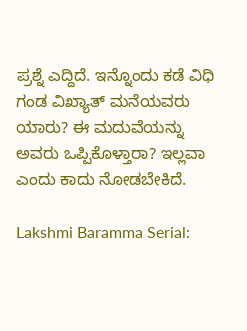ಪ್ರಶ್ನೆ ಎದ್ದಿದೆ. ಇನ್ನೊಂದು ಕಡೆ ವಿಧಿ ಗಂಡ ವಿಖ್ಯಾತ್‌ ಮನೆಯವರು ಯಾರು? ಈ ಮದುವೆಯನ್ನು ಅವರು ಒಪ್ಪಿಕೊಳ್ತಾರಾ? ಇಲ್ಲವಾ ಎಂದು ಕಾದು ನೋಡಬೇಕಿದೆ.

Lakshmi Baramma Serial: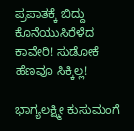ಪ್ರಪಾತಕ್ಕೆ ಬಿದ್ದು ಕೊನೆಯುಸಿರೆಳೆದ ಕಾವೇರಿ! ಸುಡೋಕೆ ಹೆಣವೂ ಸಿಕ್ಕಿಲ್ಲ!

ಭಾಗ್ಯಲಕ್ಷ್ಮೀ ಕುಸುಮಂಗೆ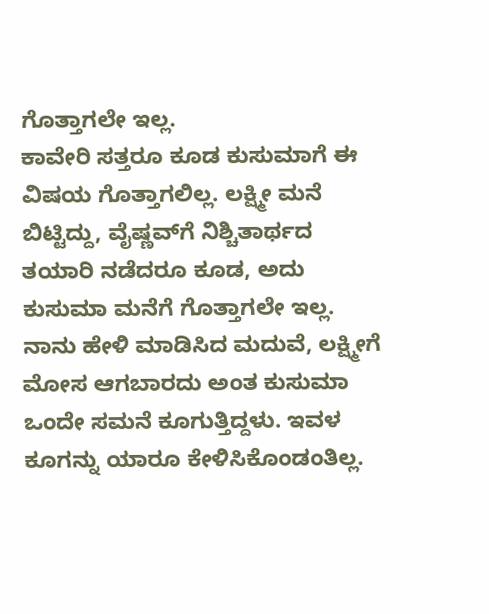ಗೊತ್ತಾಗಲೇ ಇಲ್ಲ.
ಕಾವೇರಿ ಸತ್ತರೂ ಕೂಡ ಕುಸುಮಾಗೆ ಈ ವಿಷಯ ಗೊತ್ತಾಗಲಿಲ್ಲ. ಲಕ್ಷ್ಮೀ ಮನೆ ಬಿಟ್ಟಿದ್ದು, ವೈಷ್ಣವ್‌ಗೆ ನಿಶ್ಚಿತಾರ್ಥದ ತಯಾರಿ ನಡೆದರೂ ಕೂಡ, ಅದು ಕುಸುಮಾ ಮನೆಗೆ ಗೊತ್ತಾಗಲೇ ಇಲ್ಲ. ನಾನು ಹೇಳಿ ಮಾಡಿಸಿದ ಮದುವೆ, ಲಕ್ಷ್ಮೀಗೆ ಮೋಸ ಆಗಬಾರದು ಅಂತ ಕುಸುಮಾ ಒಂದೇ ಸಮನೆ ಕೂಗುತ್ತಿದ್ದಳು. ಇವಳ ಕೂಗನ್ನು ಯಾರೂ ಕೇಳಿಸಿಕೊಂಡಂತಿಲ್ಲ.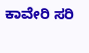ಕಾವೇರಿ ಸರಿ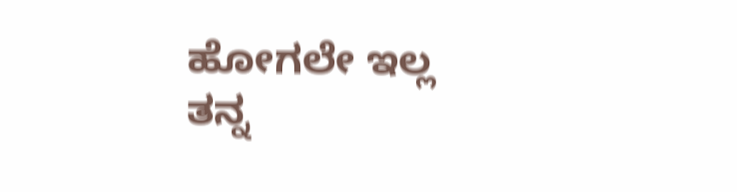ಹೋಗಲೇ ಇಲ್ಲ
ತನ್ನ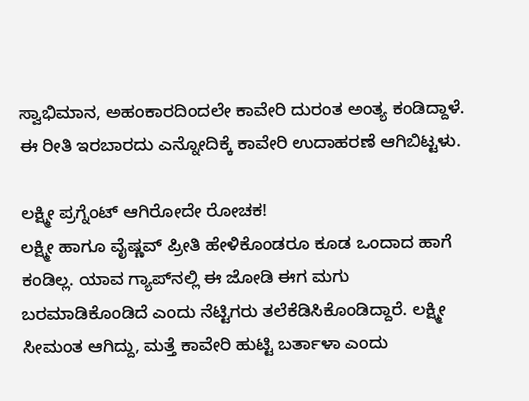ಸ್ವಾಭಿಮಾನ, ಅಹಂಕಾರದಿಂದಲೇ ಕಾವೇರಿ ದುರಂತ ಅಂತ್ಯ ಕಂಡಿದ್ದಾಳೆ. ಈ ರೀತಿ ಇರಬಾರದು ಎನ್ನೋದಿಕ್ಕೆ ಕಾವೇರಿ ಉದಾಹರಣೆ ಆಗಿಬಿಟ್ಟಳು.

ಲಕ್ಷ್ಮೀ ಪ್ರಗ್ನೆಂಟ್‌ ಆಗಿರೋದೇ ರೋಚಕ!
ಲಕ್ಷ್ಮೀ ಹಾಗೂ ವೈಷ್ಣವ್‌ ಪ್ರೀತಿ ಹೇಳಿಕೊಂಡರೂ ಕೂಡ ಒಂದಾದ ಹಾಗೆ ಕಂಡಿಲ್ಲ. ಯಾವ ಗ್ಯಾಪ್‌ನಲ್ಲಿ ಈ ಜೋಡಿ ಈಗ ಮಗು ಬರಮಾಡಿಕೊಂಡಿದೆ ಎಂದು ನೆಟ್ಟಿಗರು ತಲೆಕೆಡಿಸಿಕೊಂಡಿದ್ದಾರೆ. ಲಕ್ಷ್ಮೀ ಸೀಮಂತ ಆಗಿದ್ದು, ಮತ್ತೆ ಕಾವೇರಿ ಹುಟ್ಟಿ ಬರ್ತಾಳಾ ಎಂದು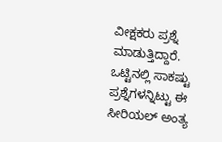ವೀಕ್ಷಕರು ಪ್ರಶ್ನೆ ಮಾಡುತ್ತಿದ್ದಾರೆ. ಒಟ್ಟಿನಲ್ಲಿ ಸಾಕಷ್ಟು ಪ್ರಶ್ನೆಗಳನ್ನಿಟ್ಟು ಈ ಸೀರಿಯಲ್‌ ಅಂತ್ಯ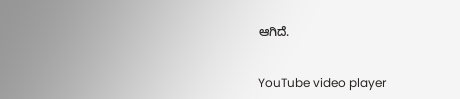ಆಗಿದೆ.


YouTube video player